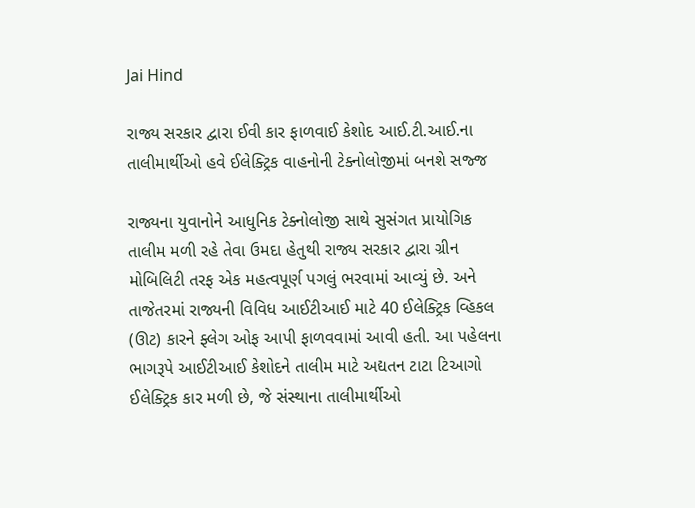Jai Hind

રાજ્ય સરકાર દ્વારા ઈવી કાર ફાળવાઈ કેશોદ આઈ.ટી.આઈ.ના તાલીમાર્થીઓ હવે ઈલેક્ટ્રિક વાહનોની ટેક્નોલોજીમાં બનશે સજ્જ

રાજ્યના યુવાનોને આધુનિક ટેક્નોલોજી સાથે સુસંગત પ્રાયોગિક તાલીમ મળી રહે તેવા ઉમદા હેતુથી રાજ્ય સરકાર દ્વારા ગ્રીન મોબિલિટી તરફ એક મહત્વપૂર્ણ પગલું ભરવામાં આવ્યું છે. અને તાજેતરમાં રાજ્યની વિવિધ આઈટીઆઈ માટે 40 ઈલેક્ટ્રિક વ્હિકલ (ઊટ) કારને ફ્લેગ ઓફ આપી ફાળવવામાં આવી હતી. આ પહેલના ભાગરૂપે આઈટીઆઈ કેશોદને તાલીમ માટે અદ્યતન ટાટા ટિઆગો ઈલેક્ટ્રિક કાર મળી છે, જે સંસ્થાના તાલીમાર્થીઓ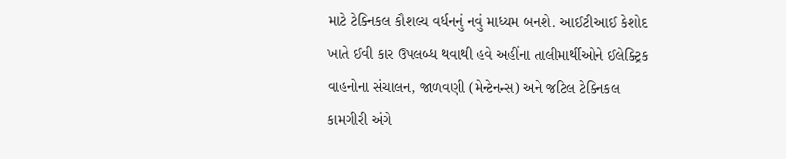માટે ટેક્નિકલ કૌશલ્ય વર્ધનનું નવું માધ્યમ બનશે. આઈટીઆઈ કેશોદ ખાતે ઈવી કાર ઉપલબ્ધ થવાથી હવે અહીંના તાલીમાર્થીઓને ઈલેક્ટ્રિક વાહનોના સંચાલન, જાળવણી (મેન્ટેનન્સ) અને જટિલ ટેક્નિકલ કામગીરી અંગે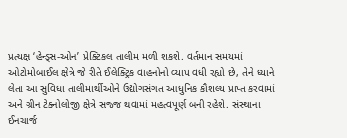પ્રત્યક્ષ ‘હેન્ડ્સ-ઓન’ પ્રેક્ટિકલ તાલીમ મળી શકશે. વર્તમાન સમયમાં ઓટોમોબાઈલ ક્ષેત્રે જે રીતે ઈલેક્ટ્રિક વાહનોનો વ્યાપ વધી રહ્યો છે, તેને ધ્યાને લેતા આ સુવિધા તાલીમાર્થીઓને ઉદ્યોગસંગત આધુનિક કૌશલ્ય પ્રાપ્ત કરવામાં અને ગ્રીન ટેક્નોલોજી ક્ષેત્રે સજ્જ થવામાં મહત્વપૂર્ણ બની રહેશે. સંસ્થાના ઈનચાર્જ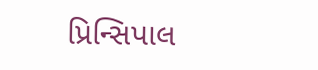પ્રિન્સિપાલ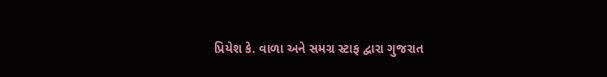પ્રિયેશ કે. વાળા અને સમગ્ર સ્ટાફ દ્વારા ગુજરાત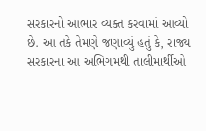સરકારનો આભાર વ્યક્ત કરવામાં આવ્યો છે. આ તકે તેમણે જણાવ્યું હતું કે, રાજ્ય સરકારના આ અભિગમથી તાલીમાર્થીઓ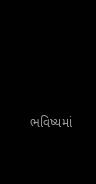ભવિષ્યમાં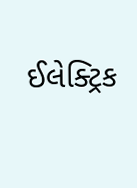ઈલેક્ટ્રિક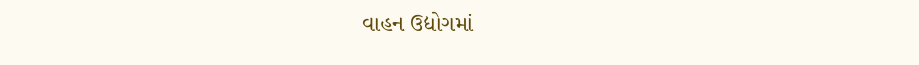વાહન ઉદ્યોગમાં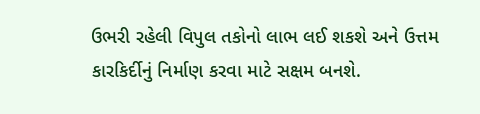ઉભરી રહેલી વિપુલ તકોનો લાભ લઈ શકશે અને ઉત્તમ કારકિર્દીનું નિર્માણ કરવા માટે સક્ષમ બનશે.